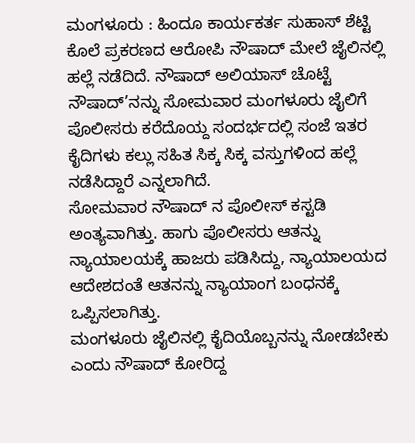ಮಂಗಳೂರು : ಹಿಂದೂ ಕಾರ್ಯಕರ್ತ ಸುಹಾಸ್ ಶೆಟ್ಟಿ ಕೊಲೆ ಪ್ರಕರಣದ ಆರೋಪಿ ನೌಷಾದ್ ಮೇಲೆ ಜೈಲಿನಲ್ಲಿ ಹಲ್ಲೆ ನಡೆದಿದೆ. ನೌಷಾದ್ ಅಲಿಯಾಸ್ ಚೊಟ್ಟೆ ನೌಷಾದ್’ನನ್ನು ಸೋಮವಾರ ಮಂಗಳೂರು ಜೈಲಿಗೆ ಪೊಲೀಸರು ಕರೆದೊಯ್ದ ಸಂದರ್ಭದಲ್ಲಿ ಸಂಜೆ ಇತರ ಕೈದಿಗಳು ಕಲ್ಲು ಸಹಿತ ಸಿಕ್ಕ ಸಿಕ್ಕ ವಸ್ತುಗಳಿಂದ ಹಲ್ಲೆ ನಡೆಸಿದ್ದಾರೆ ಎನ್ನಲಾಗಿದೆ.
ಸೋಮವಾರ ನೌಷಾದ್ ನ ಪೊಲೀಸ್ ಕಸ್ಟಡಿ ಅಂತ್ಯವಾಗಿತ್ತು. ಹಾಗು ಪೊಲೀಸರು ಆತನ್ನು ನ್ಯಾಯಾಲಯಕ್ಕೆ ಹಾಜರು ಪಡಿಸಿದ್ದು, ನ್ಯಾಯಾಲಯದ ಆದೇಶದಂತೆ ಆತನನ್ನು ನ್ಯಾಯಾಂಗ ಬಂಧನಕ್ಕೆ ಒಪ್ಪಿಸಲಾಗಿತ್ತು.
ಮಂಗಳೂರು ಜೈಲಿನಲ್ಲಿ ಕೈದಿಯೊಬ್ಬನನ್ನು ನೋಡಬೇಕು ಎಂದು ನೌಷಾದ್ ಕೋರಿದ್ದ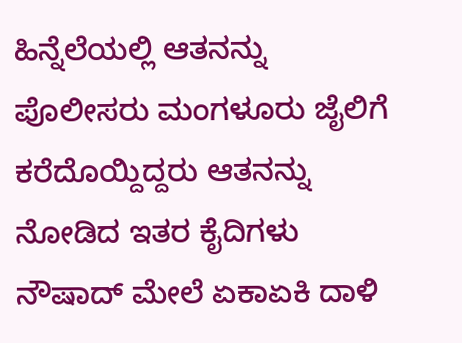ಹಿನ್ನೆಲೆಯಲ್ಲಿ ಆತನನ್ನು ಪೊಲೀಸರು ಮಂಗಳೂರು ಜೈಲಿಗೆ ಕರೆದೊಯ್ದಿದ್ದರು ಆತನನ್ನು ನೋಡಿದ ಇತರ ಕೈದಿಗಳು ನೌಷಾದ್ ಮೇಲೆ ಏಕಾಏಕಿ ದಾಳಿ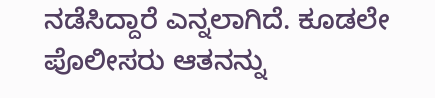ನಡೆಸಿದ್ದಾರೆ ಎನ್ನಲಾಗಿದೆ. ಕೂಡಲೇ ಪೊಲೀಸರು ಆತನನ್ನು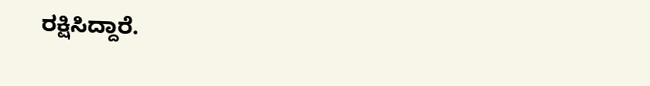ರಕ್ಷಿಸಿದ್ದಾರೆ.